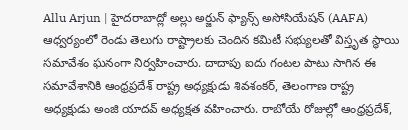Allu Arjun | హైదరాబాద్లో అల్లు అర్జున్ ఫ్యాన్స్ అసోసియేషన్ (AAFA) ఆధ్వర్యంలో రెండు తెలుగు రాష్ట్రాలకు చెందిన కమిటీ సభ్యులతో విస్తృత స్థాయి సమావేశం ఘనంగా నిర్వహించారు. దాదాపు ఐదు గంటల పాటు సాగిన ఈ సమావేశానికి ఆంధ్రప్రదేశ్ రాష్ట్ర అధ్యక్షుడు శివశంకర్, తెలంగాణ రాష్ట్ర అధ్యక్షుడు అంజి యాదవ్ అధ్యక్షత వహించారు. రాబోయే రోజుల్లో ఆంధ్రప్రదేశ్,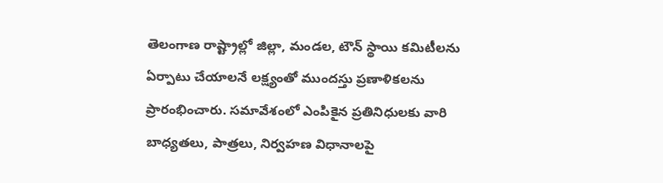తెలంగాణ రాష్ట్రాల్లో జిల్లా, మండల, టౌన్ స్థాయి కమిటీలను ఏర్పాటు చేయాలనే లక్ష్యంతో ముందస్తు ప్రణాళికలను ప్రారంభించారు. సమావేశంలో ఎంపికైన ప్రతినిధులకు వారి బాధ్యతలు, పాత్రలు, నిర్వహణ విధానాలపై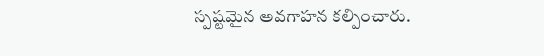స్పష్టమైన అవగాహన కల్పించారు.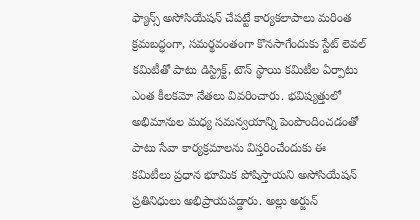ఫ్యాన్స్ అసోసియేషన్ చేపట్టే కార్యకలాపాలు మరింత క్రమబద్ధంగా, సమర్థవంతంగా కొనసాగేందుకు స్టేట్ లెవల్ కమిటీతో పాటు డిస్ట్రిక్ట్, టౌన్ స్థాయి కమిటీల ఏర్పాటు ఎంత కీలకమో నేతలు వివరించారు. భవిష్యత్తులో అభిమానుల మధ్య సమన్వయాన్ని పెంపొందించడంతో పాటు సేవా కార్యక్రమాలను విస్తరించేందుకు ఈ కమిటీలు ప్రధాన భూమిక పోషిస్తాయని అసోసియేషన్ ప్రతినిధులు అభిప్రాయపడ్డారు. అల్లు అర్జున్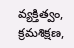వ్యక్తిత్వం, క్రమశిక్షణ,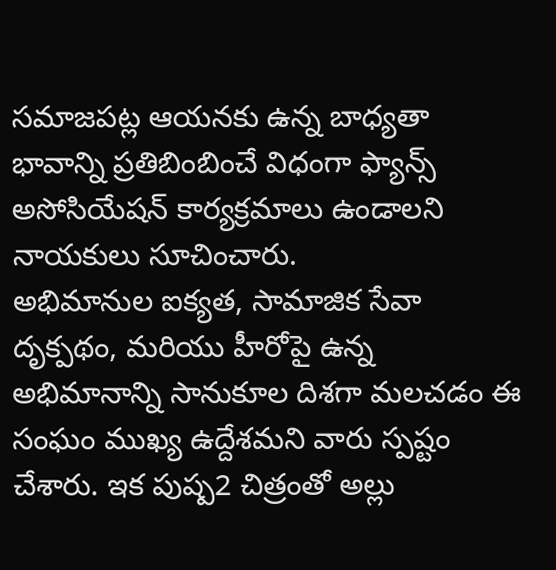సమాజపట్ల ఆయనకు ఉన్న బాధ్యతా భావాన్ని ప్రతిబింబించే విధంగా ఫ్యాన్స్ అసోసియేషన్ కార్యక్రమాలు ఉండాలని నాయకులు సూచించారు.
అభిమానుల ఐక్యత, సామాజిక సేవా దృక్పథం, మరియు హీరోపై ఉన్న అభిమానాన్ని సానుకూల దిశగా మలచడం ఈ సంఘం ముఖ్య ఉద్దేశమని వారు స్పష్టం చేశారు. ఇక పుష్ప2 చిత్రంతో అల్లు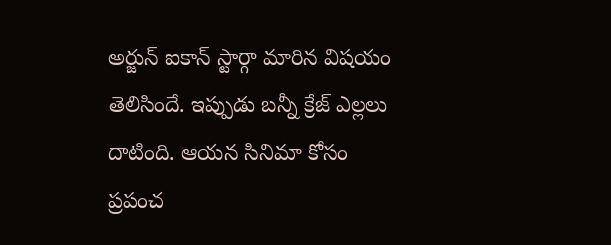అర్జున్ ఐకాన్ స్టార్గా మారిన విషయం తెలిసిందే. ఇప్పుడు బన్నీ క్రేజ్ ఎల్లలు దాటింది. ఆయన సినిమా కోసం ప్రపంచ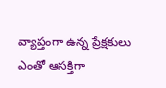వ్యాప్తంగా ఉన్న ప్రేక్షకులు ఎంతో ఆసక్తిగా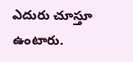ఎదురు చూస్తూ ఉంటారు.